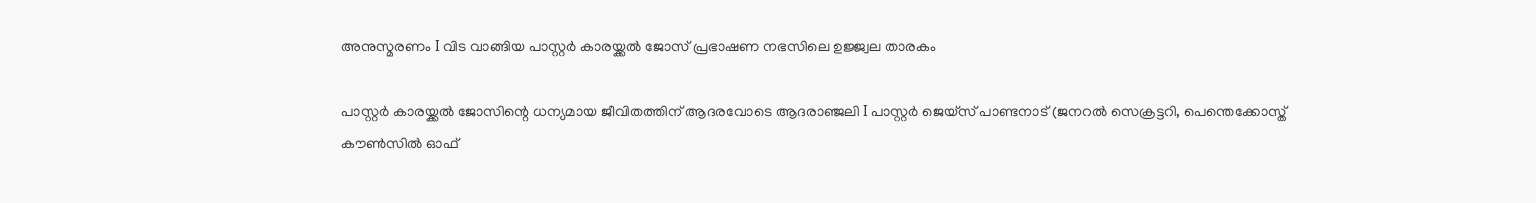അനുസ്മരണം I വിട വാങ്ങിയ പാസ്റ്റർ കാരയ്ക്കൽ ജോസ് പ്രഭാഷണ നഭസിലെ ഉജ്ജ്വല താരകം

പാസ്റ്റർ കാരയ്ക്കൽ ജോസിന്റെ ധന്യമായ ജീവിതത്തിന് ആദരവോടെ ആദരാഞ്ജലി I പാസ്റ്റർ ജെയ്സ് പാണ്ടനാട് (ജനറൽ സെക്രട്ടറി, പെന്തെക്കോസ്ത് കൗൺസിൽ ഓഫ്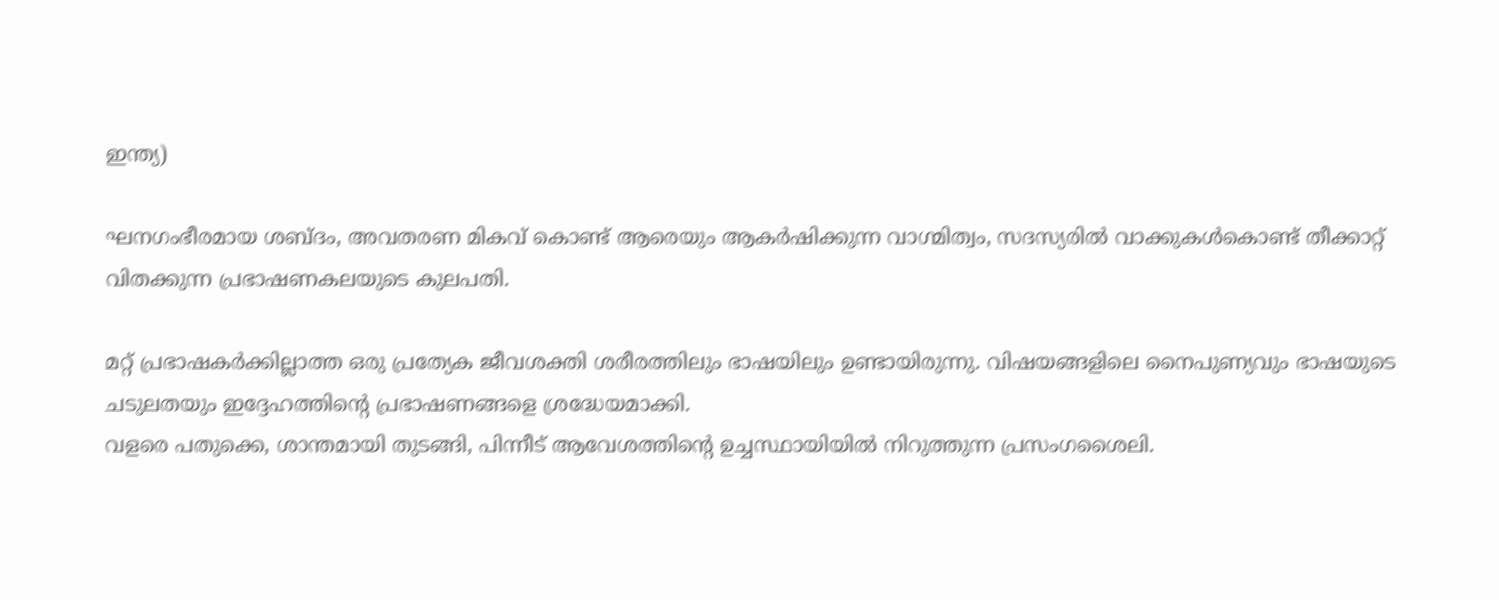ഇന്ത്യ)

ഘനഗംഭീരമായ ശബ്ദം, അവതരണ മികവ് കൊണ്ട് ആരെയും ആകർഷിക്കുന്ന വാഗ്മിത്വം, സദസ്യരിൽ വാക്കുകൾകൊണ്ട് തീക്കാറ്റ് വിതക്കുന്ന പ്രഭാഷണകലയുടെ കുലപതി.

മറ്റ് പ്രഭാഷകർക്കില്ലാത്ത ഒരു പ്രത്യേക ജീവശക്തി ശരീരത്തിലും ഭാഷയിലും ഉണ്ടായിരുന്നു. വിഷയങ്ങളിലെ നൈപുണ്യവും ഭാഷയുടെ ചടുലതയും ഇദ്ദേഹത്തിൻ്റെ പ്രഭാഷണങ്ങളെ ശ്രദ്ധേയമാക്കി.
വളരെ പതുക്കെ, ശാന്തമായി തുടങ്ങി, പിന്നീട് ആവേശത്തിന്റെ ഉച്ചസ്ഥായിയിൽ നിറുത്തുന്ന പ്രസംഗശൈലി.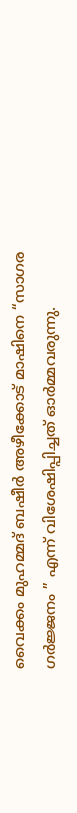വൈക്കം മുഹമ്മദ് ബഷീർ അഴീക്കോട് മാഷിനെ “സാഗര ഗർജ്ജനം ” എന്ന് വിശേഷിപ്പിച്ചത് ഓർമ്മവരുന്നു.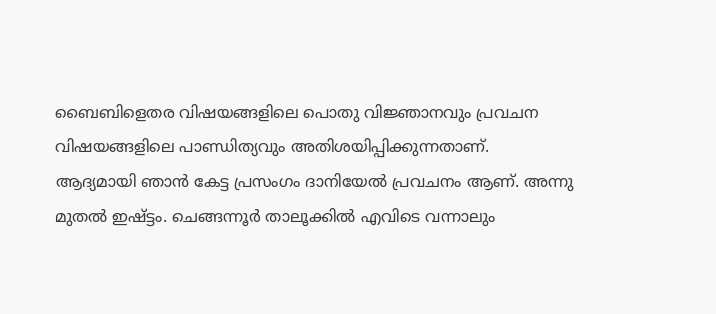ബൈബിളെതര വിഷയങ്ങളിലെ പൊതു വിജ്ഞാനവും പ്രവചന വിഷയങ്ങളിലെ പാണ്ഡിത്യവും അതിശയിപ്പിക്കുന്നതാണ്.
ആദ്യമായി ഞാൻ കേട്ട പ്രസംഗം ദാനിയേൽ പ്രവചനം ആണ്. അന്നു മുതൽ ഇഷ്ട്ടം. ചെങ്ങന്നൂർ താലൂക്കിൽ എവിടെ വന്നാലും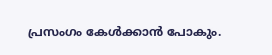പ്രസംഗം കേൾക്കാൻ പോകും.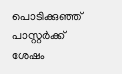പൊടിക്കുഞ്ഞ് പാസ്റ്റർക്ക് ശേഷം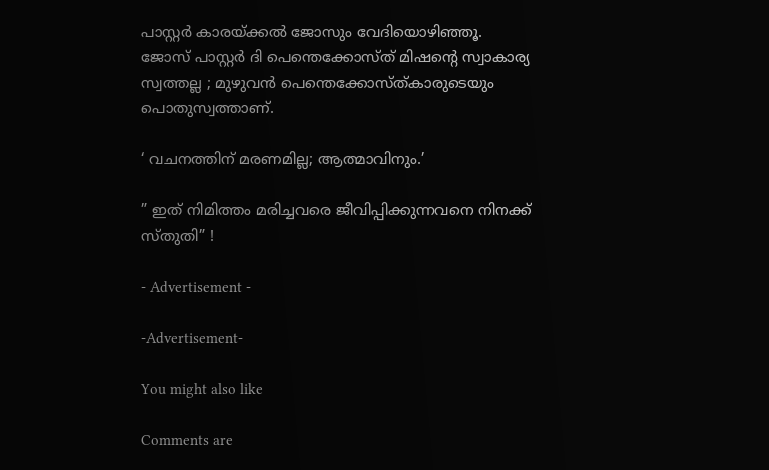പാസ്റ്റർ കാരയ്ക്കൽ ജോസും വേദിയൊഴിഞ്ഞൂ.
ജോസ് പാസ്റ്റർ ദി പെന്തെക്കോസ്ത് മിഷന്റെ സ്വാകാര്യ സ്വത്തല്ല ; മുഴുവൻ പെന്തെക്കോസ്ത്കാരുടെയും പൊതുസ്വത്താണ്.

‘ വചനത്തിന് മരണമില്ല; ആത്മാവിനും.’

” ഇത് നിമിത്തം മരിച്ചവരെ ജീവിപ്പിക്കുന്നവനെ നിനക്ക് സ്തുതി” !

- Advertisement -

-Advertisement-

You might also like

Comments are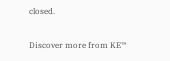closed.

Discover more from KE™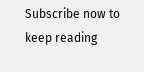Subscribe now to keep reading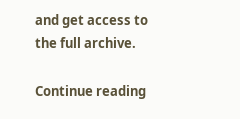and get access to the full archive.

Continue reading